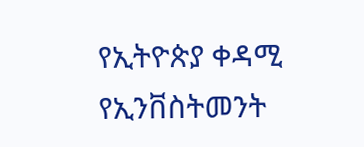የኢትዮጵያ ቀዳሚ የኢንቨስትመንት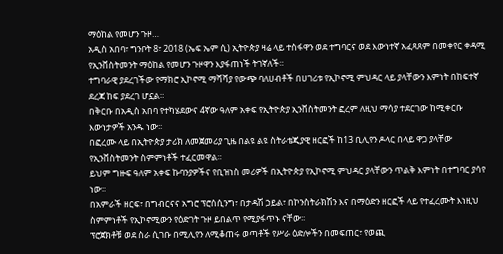ማዕከል የመሆን ጉዞ…
አዲስ አበባ፣ ግንቦት 8፣ 2018 (ኤፍ ኤም ሲ) ኢትዮጵያ ዛሬ ላይ ተስፋዋን ወደ ተግባርና ወደ እውነተኛ አፈጻጸም በመቀየር ቀዳሚ የኢንቨስትመንት ማዕከል የመሆን ጉዞዋን እያፋጠነች ትገኛለች።
ተግባራዊ ያደረገችው የማክሮ ኢኮኖሚ ማሻሻያ የውጭ ባለሀብቶች በሀገሪቱ የኢኮኖሚ ምህዳር ላይ ያላቸውን እምነት በከፍተኛ ደረጃ ከፍ ያደረገ ሆኗል።
በቅርቡ በአዲስ አበባ የተካሄደውና 4ኛው ዓለም አቀፍ የኢትዮጵያ ኢንቨስትመንት ፎረም ለዚህ ማሳያ ተደርገው ከሚቀርቡ እውነታዎች አንዱ ነው፡፡
በፎረሙ ላይ በኢትዮጵያ ታሪክ ለመጀመሪያ ጊዜ በልዩ ልዩ ስትራቴጂያዊ ዘርፎች ከ13 ቢሊየን ዶላር በላይ ዋጋ ያላቸው የኢንቨስትመንት ስምምነቶች ተፈርመዋል።
ይህም ግዙፍ ዓለም አቀፍ ኩባንያዎችና የቢዝነስ መሪዎች በኢትዮጵያ የኢኮኖሚ ምህዳር ያላቸውን ጥልቅ እምነት በተግባር ያሳየ ነው፡፡
በአምራች ዘርፍ፣ በግብርናና አግሮ ፕሮሰሲንግ፣ በታዳሽ ኃይል፣ በኮንስትራክሽን እና በማዕድን ዘርፎች ላይ የተፈረሙት እነዚህ ስምምነቶች የኢኮኖሚውን የዕድገት ጉዞ ይበልጥ የሚያፋጥኑ ናቸው፡፡
ፕሮጀክቶቹ ወደ ስራ ሲገቡ በሚሊየን ለሚቆጠሩ ወጣቶች የሥራ ዕድሎችን በመፍጠር፣ የወጪ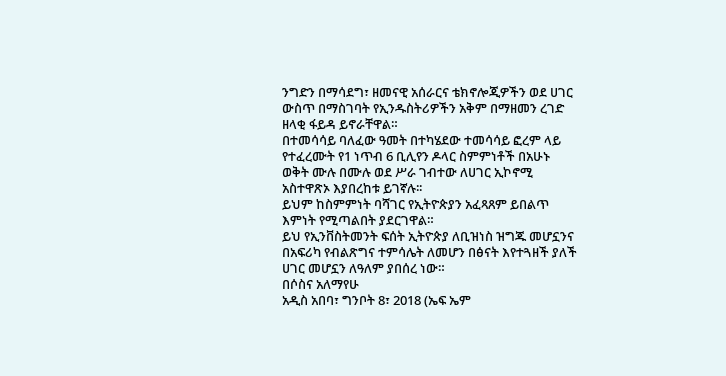ንግድን በማሳደግ፣ ዘመናዊ አሰራርና ቴክኖሎጂዎችን ወደ ሀገር ውስጥ በማስገባት የኢንዱስትሪዎችን አቅም በማዘመን ረገድ ዘላቂ ፋይዳ ይኖራቸዋል።
በተመሳሳይ ባለፈው ዓመት በተካሄደው ተመሳሳይ ፎረም ላይ የተፈረሙት የ1 ነጥብ 6 ቢሊየን ዶላር ስምምነቶች በአሁኑ ወቅት ሙሉ በሙሉ ወደ ሥራ ገብተው ለሀገር ኢኮኖሚ አስተዋጽኦ እያበረከቱ ይገኛሉ፡፡
ይህም ከስምምነት ባሻገር የኢትዮጵያን አፈጻጸም ይበልጥ እምነት የሚጣልበት ያደርገዋል።
ይህ የኢንቨስትመንት ፍሰት ኢትዮጵያ ለቢዝነስ ዝግጁ መሆኗንና በአፍሪካ የብልጽግና ተምሳሌት ለመሆን በፅናት እየተጓዘች ያለች ሀገር መሆኗን ለዓለም ያበሰረ ነው።
በሶስና አለማየሁ
አዲስ አበባ፣ ግንቦት 8፣ 2018 (ኤፍ ኤም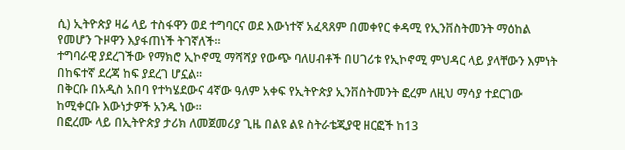ሲ) ኢትዮጵያ ዛሬ ላይ ተስፋዋን ወደ ተግባርና ወደ እውነተኛ አፈጻጸም በመቀየር ቀዳሚ የኢንቨስትመንት ማዕከል የመሆን ጉዞዋን እያፋጠነች ትገኛለች።
ተግባራዊ ያደረገችው የማክሮ ኢኮኖሚ ማሻሻያ የውጭ ባለሀብቶች በሀገሪቱ የኢኮኖሚ ምህዳር ላይ ያላቸውን እምነት በከፍተኛ ደረጃ ከፍ ያደረገ ሆኗል።
በቅርቡ በአዲስ አበባ የተካሄደውና 4ኛው ዓለም አቀፍ የኢትዮጵያ ኢንቨስትመንት ፎረም ለዚህ ማሳያ ተደርገው ከሚቀርቡ እውነታዎች አንዱ ነው፡፡
በፎረሙ ላይ በኢትዮጵያ ታሪክ ለመጀመሪያ ጊዜ በልዩ ልዩ ስትራቴጂያዊ ዘርፎች ከ13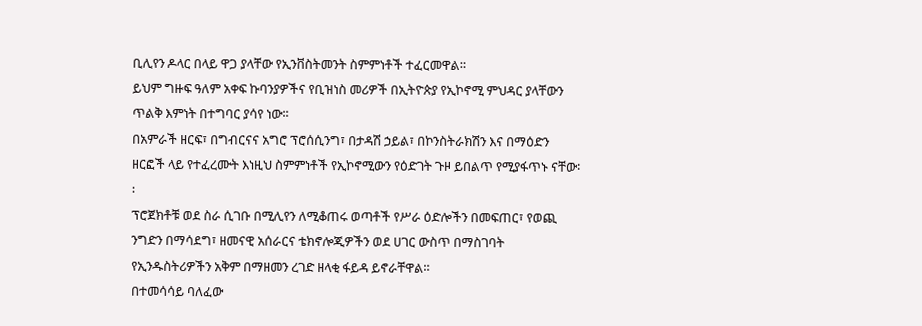ቢሊየን ዶላር በላይ ዋጋ ያላቸው የኢንቨስትመንት ስምምነቶች ተፈርመዋል።
ይህም ግዙፍ ዓለም አቀፍ ኩባንያዎችና የቢዝነስ መሪዎች በኢትዮጵያ የኢኮኖሚ ምህዳር ያላቸውን ጥልቅ እምነት በተግባር ያሳየ ነው፡፡
በአምራች ዘርፍ፣ በግብርናና አግሮ ፕሮሰሲንግ፣ በታዳሽ ኃይል፣ በኮንስትራክሽን እና በማዕድን ዘርፎች ላይ የተፈረሙት እነዚህ ስምምነቶች የኢኮኖሚውን የዕድገት ጉዞ ይበልጥ የሚያፋጥኑ ናቸው፡፡
ፕሮጀክቶቹ ወደ ስራ ሲገቡ በሚሊየን ለሚቆጠሩ ወጣቶች የሥራ ዕድሎችን በመፍጠር፣ የወጪ ንግድን በማሳደግ፣ ዘመናዊ አሰራርና ቴክኖሎጂዎችን ወደ ሀገር ውስጥ በማስገባት የኢንዱስትሪዎችን አቅም በማዘመን ረገድ ዘላቂ ፋይዳ ይኖራቸዋል።
በተመሳሳይ ባለፈው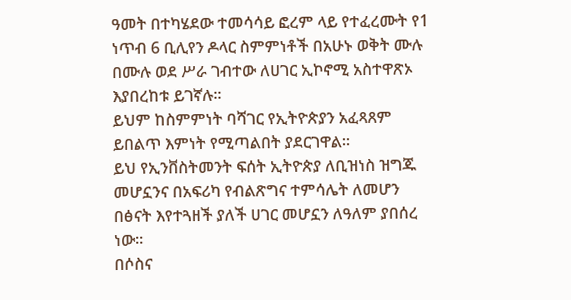ዓመት በተካሄደው ተመሳሳይ ፎረም ላይ የተፈረሙት የ1 ነጥብ 6 ቢሊየን ዶላር ስምምነቶች በአሁኑ ወቅት ሙሉ በሙሉ ወደ ሥራ ገብተው ለሀገር ኢኮኖሚ አስተዋጽኦ እያበረከቱ ይገኛሉ፡፡
ይህም ከስምምነት ባሻገር የኢትዮጵያን አፈጻጸም ይበልጥ እምነት የሚጣልበት ያደርገዋል።
ይህ የኢንቨስትመንት ፍሰት ኢትዮጵያ ለቢዝነስ ዝግጁ መሆኗንና በአፍሪካ የብልጽግና ተምሳሌት ለመሆን በፅናት እየተጓዘች ያለች ሀገር መሆኗን ለዓለም ያበሰረ ነው።
በሶስና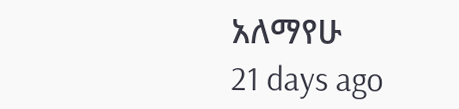አለማየሁ
21 days ago